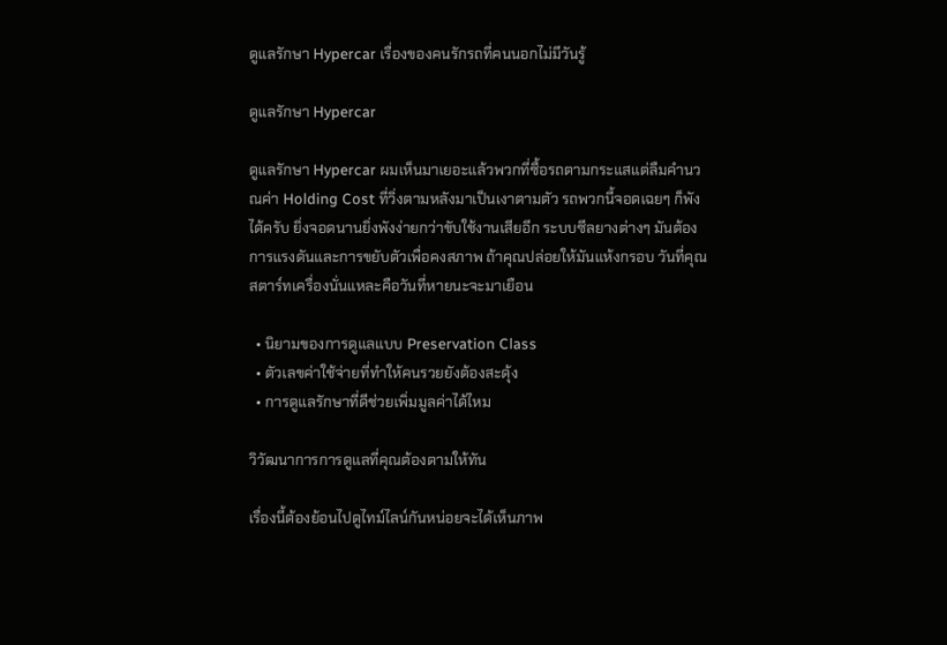ดูแลรักษา Hypercar เรื่องของคนรักรถที่คนนอกไม่มีวันรู้

ดูแลรักษา Hypercar

ดูแลรักษา Hypercar ผมเห็นมาเยอะแล้วพวกที่ซื้อรถตามกระแสแต่ลืมคำนวณค่า Holding Cost ที่วิ่งตามหลังมาเป็นเงาตามตัว รถพวกนี้จอดเฉยๆ ก็พังได้ครับ ยิ่งจอดนานยิ่งพังง่ายกว่าขับใช้งานเสียอีก ระบบซีลยางต่างๆ มันต้องการแรงดันและการขยับตัวเพื่อคงสภาพ ถ้าคุณปล่อยให้มันแห้งกรอบ วันที่คุณสตาร์ทเครื่องนั่นแหละคือวันที่หายนะจะมาเยือน

  • นิยามของการดูแลแบบ Preservation Class
  • ตัวเลขค่าใช้จ่ายที่ทำให้คนรวยยังต้องสะดุ้ง
  • การดูแลรักษาที่ดีช่วยเพิ่มมูลค่าได้ไหม

วิวัฒนาการการดูแลที่คุณต้องตามให้ทัน

เรื่องนี้ต้องย้อนไปดูไทม์ไลน์กันหน่อยจะได้เห็นภาพ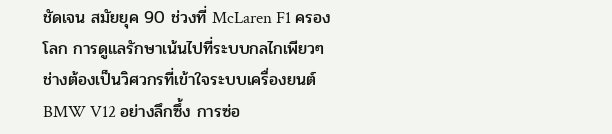ชัดเจน สมัยยุค 90 ช่วงที่ McLaren F1 ครองโลก การดูแลรักษาเน้นไปที่ระบบกลไกเพียวๆ ช่างต้องเป็นวิศวกรที่เข้าใจระบบเครื่องยนต์ BMW V12 อย่างลึกซึ้ง การซ่อ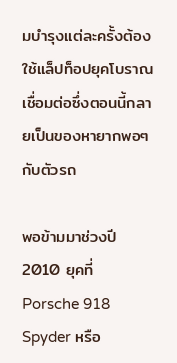มบำรุงแต่ละครั้งต้องใช้แล็ปท็อปยุคโบราณเชื่อมต่อซึ่งตอนนี้กลายเป็นของหายากพอๆ กับตัวรถ

พอข้ามมาช่วงปี 2010 ยุคที่ Porsche 918 Spyder หรือ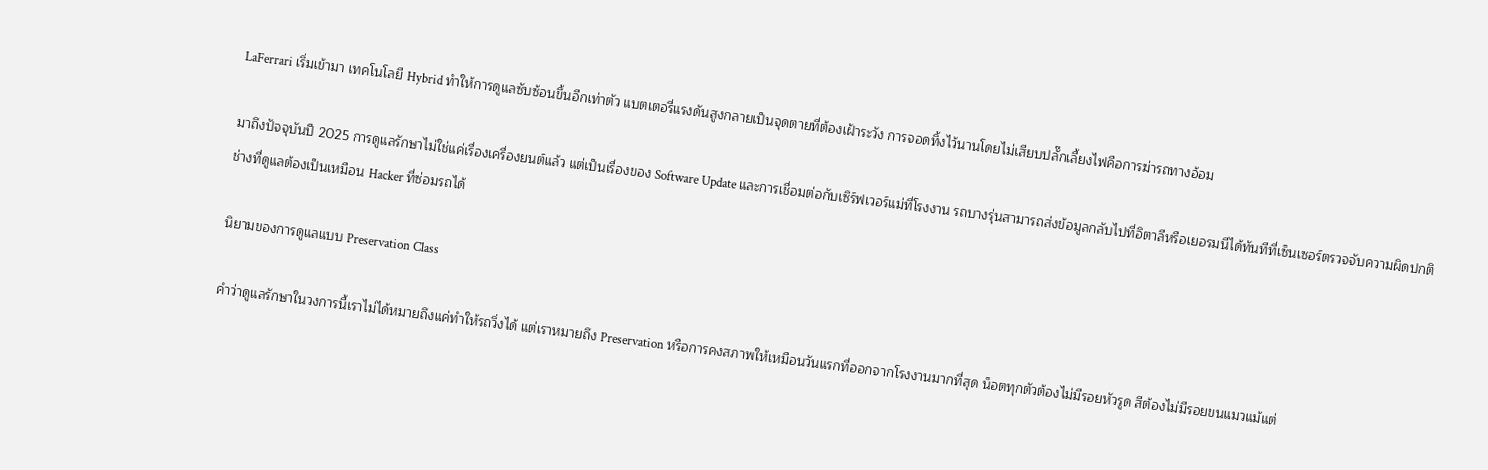LaFerrari เริ่มเข้ามา เทคโนโลยี Hybrid ทำให้การดูแลซับซ้อนขึ้นอีกเท่าตัว แบตเตอรี่แรงดันสูงกลายเป็นจุดตายที่ต้องเฝ้าระวัง การจอดทิ้งไว้นานโดยไม่เสียบปลั๊กเลี้ยงไฟคือการฆ่ารถทางอ้อม

มาถึงปัจจุบันปี 2025 การดูแลรักษาไม่ใช่แค่เรื่องเครื่องยนต์แล้ว แต่เป็นเรื่องของ Software Update และการเชื่อมต่อกับเซิร์ฟเวอร์แม่ที่โรงงาน รถบางรุ่นสามารถส่งข้อมูลกลับไปที่อิตาลีหรือเยอรมนีได้ทันทีที่เซ็นเซอร์ตรวจจับความผิดปกติ ช่างที่ดูแลต้องเป็นเหมือน Hacker ที่ซ่อมรถได้

นิยามของการดูแลแบบ Preservation Class

คำว่าดูแลรักษาในวงการนี้เราไม่ได้หมายถึงแค่ทำให้รถวิ่งได้ แต่เราหมายถึง Preservation หรือการคงสภาพให้เหมือนวันแรกที่ออกจากโรงงานมากที่สุด น็อตทุกตัวต้องไม่มีรอยหัวรูด สีต้องไม่มีรอยขนแมวแม้แต่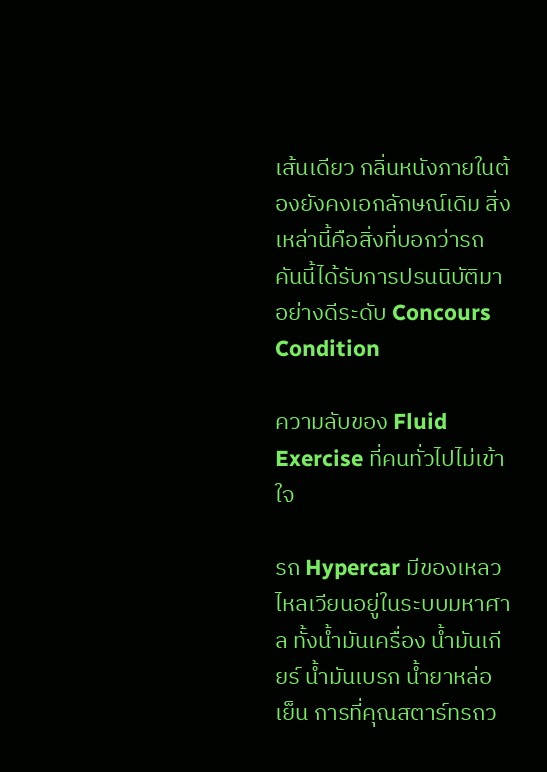เส้นเดียว กลิ่นหนังภายในต้องยังคงเอกลักษณ์เดิม สิ่งเหล่านี้คือสิ่งที่บอกว่ารถคันนี้ได้รับการปรนนิบัติมาอย่างดีระดับ Concours Condition

ความลับของ Fluid Exercise ที่คนทั่วไปไม่เข้าใจ

รถ Hypercar มีของเหลวไหลเวียนอยู่ในระบบมหาศาล ทั้งน้ำมันเครื่อง น้ำมันเกียร์ น้ำมันเบรก น้ำยาหล่อเย็น การที่คุณสตาร์ทรถว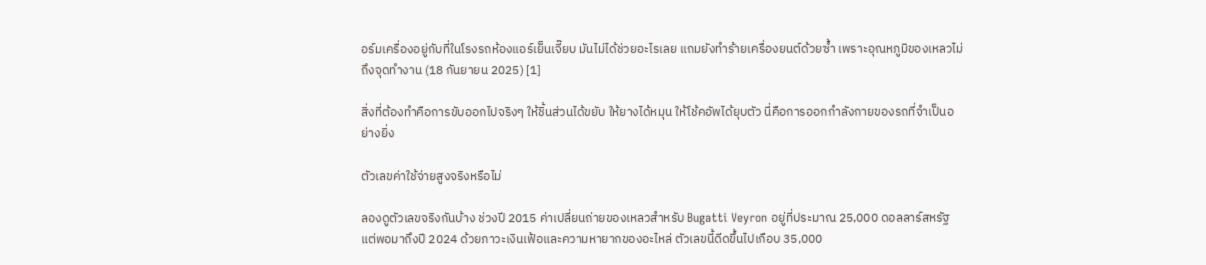อร์มเครื่องอยู่กับที่ในโรงรถห้องแอร์เย็นเจี๊ยบ มันไม่ได้ช่วยอะไรเลย แถมยังทำร้ายเครื่องยนต์ด้วยซ้ำ เพราะอุณหภูมิของเหลวไม่ถึงจุดทำงาน (18 กันยายน 2025) [1]

สิ่งที่ต้องทำคือการขับออกไปจริงๆ ให้ชิ้นส่วนได้ขยับ ให้ยางได้หมุน ให้โช้คอัพได้ยุบตัว นี่คือการออกกำลังกายของรถที่จำเป็นอย่างยิ่ง

ตัวเลขค่าใช้จ่ายสูงจริงหรือไม่

ลองดูตัวเลขจริงกันบ้าง ช่วงปี 2015 ค่าเปลี่ยนถ่ายของเหลวสำหรับ Bugatti Veyron อยู่ที่ประมาณ 25,000 ดอลลาร์สหรัฐ แต่พอมาถึงปี 2024 ด้วยภาวะเงินเฟ้อและความหายากของอะไหล่ ตัวเลขนี้ดีดขึ้นไปเกือบ 35,000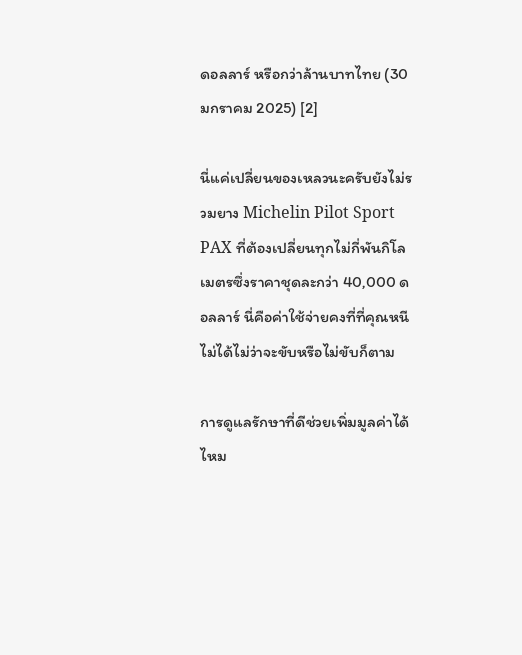ดอลลาร์ หรือกว่าล้านบาทไทย (30 มกราคม 2025) [2]

นี่แค่เปลี่ยนของเหลวนะครับยังไม่รวมยาง Michelin Pilot Sport PAX ที่ต้องเปลี่ยนทุกไม่กี่พันกิโลเมตรซึ่งราคาชุดละกว่า 40,000 ดอลลาร์ นี่คือค่าใช้จ่ายคงที่ที่คุณหนีไม่ได้ไม่ว่าจะขับหรือไม่ขับก็ตาม

การดูแลรักษาที่ดีช่วยเพิ่มมูลค่าได้ไหม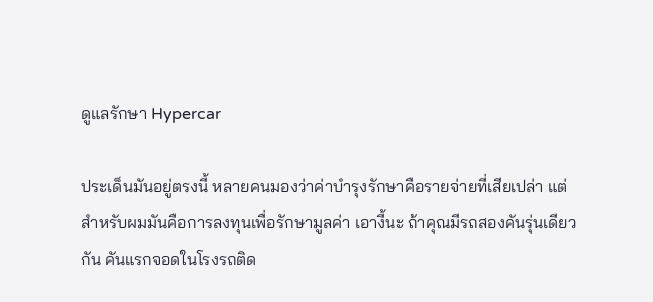ดูแลรักษา Hypercar

ประเด็นมันอยู่ตรงนี้ หลายคนมองว่าค่าบำรุงรักษาคือรายจ่ายที่เสียเปล่า แต่สำหรับผมมันคือการลงทุนเพื่อรักษามูลค่า เอางี้นะ ถ้าคุณมีรถสองคันรุ่นเดียวกัน คันแรกจอดในโรงรถติด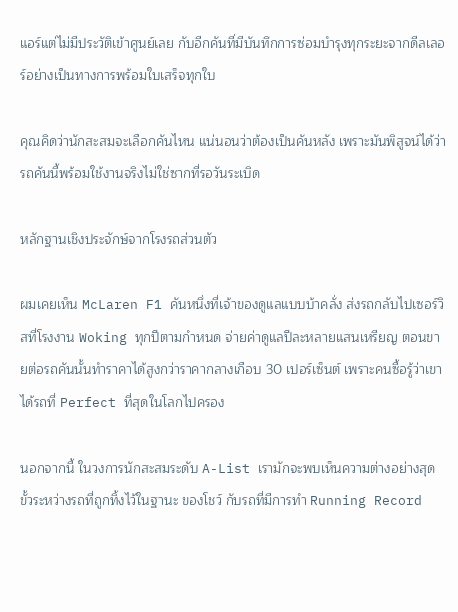แอร์แต่ไม่มีประวัติเข้าศูนย์เลย กับอีกคันที่มีบันทึกการซ่อมบำรุงทุกระยะจากดีลเลอร์อย่างเป็นทางการพร้อมใบเสร็จทุกใบ

คุณคิดว่านักสะสมจะเลือกคันไหน แน่นอนว่าต้องเป็นคันหลัง เพราะมันพิสูจน์ได้ว่ารถคันนี้พร้อมใช้งานจริงไม่ใช่ซากที่รอวันระเบิด

หลักฐานเชิงประจักษ์จากโรงรถส่วนตัว

ผมเคยเห็น McLaren F1 คันหนึ่งที่เจ้าของดูแลแบบบ้าคลั่ง ส่งรถกลับไปเซอร์วิสที่โรงงาน Woking ทุกปีตามกำหนด จ่ายค่าดูแลปีละหลายแสนเหรียญ ตอนขายต่อรถคันนั้นทำราคาได้สูงกว่าราคากลางเกือบ 30 เปอร์เซ็นต์ เพราะคนซื้อรู้ว่าเขาได้รถที่ Perfect ที่สุดในโลกไปครอง

นอกจากนี้ ในวงการนักสะสมระดับ A-List เรามักจะพบเห็นความต่างอย่างสุดขั้วระหว่างรถที่ถูกทิ้งไว้ในฐานะ ของโชว์ กับรถที่มีการทำ Running Record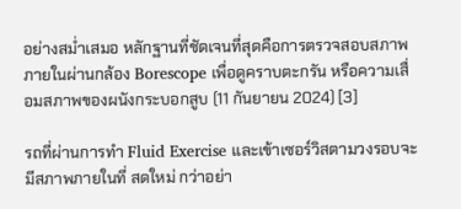อย่างสม่ำเสมอ หลักฐานที่ชัดเจนที่สุดคือการตรวจสอบสภาพภายในผ่านกล้อง Borescope เพื่อดูคราบตะกรัน หรือความเสื่อมสภาพของผนังกระบอกสูบ (11 กันยายน 2024) [3]

รถที่ผ่านการทำ Fluid Exercise และเข้าเซอร์วิสตามวงรอบจะมีสภาพภายในที่ สดใหม่ กว่าอย่า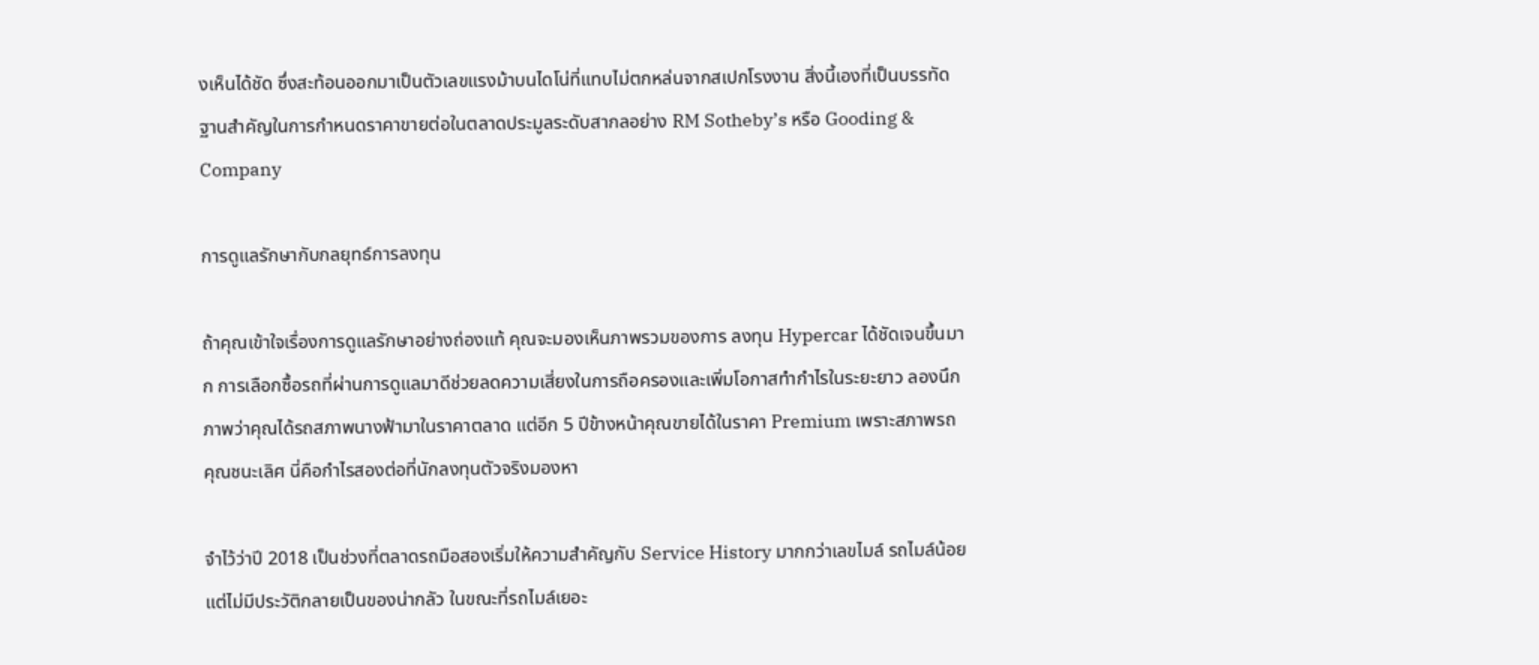งเห็นได้ชัด ซึ่งสะท้อนออกมาเป็นตัวเลขแรงม้าบนไดโน่ที่แทบไม่ตกหล่นจากสเปกโรงงาน สิ่งนี้เองที่เป็นบรรทัดฐานสำคัญในการกำหนดราคาขายต่อในตลาดประมูลระดับสากลอย่าง RM Sotheby’s หรือ Gooding & Company

การดูแลรักษากับกลยุทธ์การลงทุน

ถ้าคุณเข้าใจเรื่องการดูแลรักษาอย่างถ่องแท้ คุณจะมองเห็นภาพรวมของการ ลงทุน Hypercar ได้ชัดเจนขึ้นมาก การเลือกซื้อรถที่ผ่านการดูแลมาดีช่วยลดความเสี่ยงในการถือครองและเพิ่มโอกาสทำกำไรในระยะยาว ลองนึกภาพว่าคุณได้รถสภาพนางฟ้ามาในราคาตลาด แต่อีก 5 ปีข้างหน้าคุณขายได้ในราคา Premium เพราะสภาพรถคุณชนะเลิศ นี่คือกำไรสองต่อที่นักลงทุนตัวจริงมองหา

จำไว้ว่าปี 2018 เป็นช่วงที่ตลาดรถมือสองเริ่มให้ความสำคัญกับ Service History มากกว่าเลขไมล์ รถไมล์น้อยแต่ไม่มีประวัติกลายเป็นของน่ากลัว ในขณะที่รถไมล์เยอะ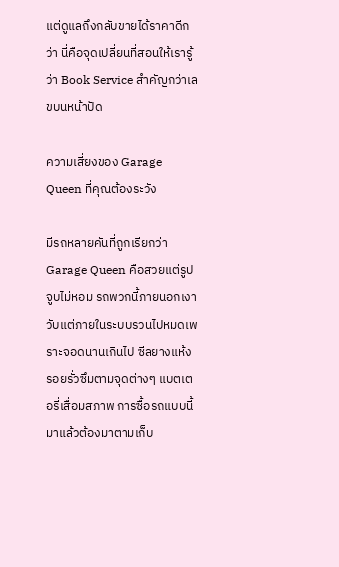แต่ดูแลถึงกลับขายได้ราคาดีกว่า นี่คือจุดเปลี่ยนที่สอนให้เรารู้ว่า Book Service สำคัญกว่าเลขบนหน้าปัด

ความเสี่ยงของ Garage Queen ที่คุณต้องระวัง

มีรถหลายคันที่ถูกเรียกว่า Garage Queen คือสวยแต่รูปจูบไม่หอม รถพวกนี้ภายนอกเงาวับแต่ภายในระบบรวนไปหมดเพราะจอดนานเกินไป ซีลยางแห้ง รอยรั่วซึมตามจุดต่างๆ แบตเตอรี่เสื่อมสภาพ การซื้อรถแบบนี้มาแล้วต้องมาตามเก็บ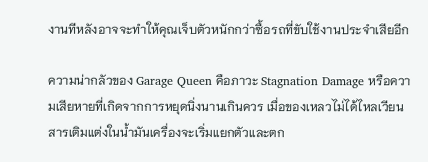งานทีหลังอาจจะทำให้คุณเจ็บตัวหนักกว่าซื้อรถที่ขับใช้งานประจำเสียอีก

ความน่ากลัวของ Garage Queen คือภาวะ Stagnation Damage หรือความเสียหายที่เกิดจากการหยุดนิ่งนานเกินควร เมื่อของเหลวไม่ได้ไหลเวียน สารเติมแต่งในน้ำมันเครื่องจะเริ่มแยกตัวและตก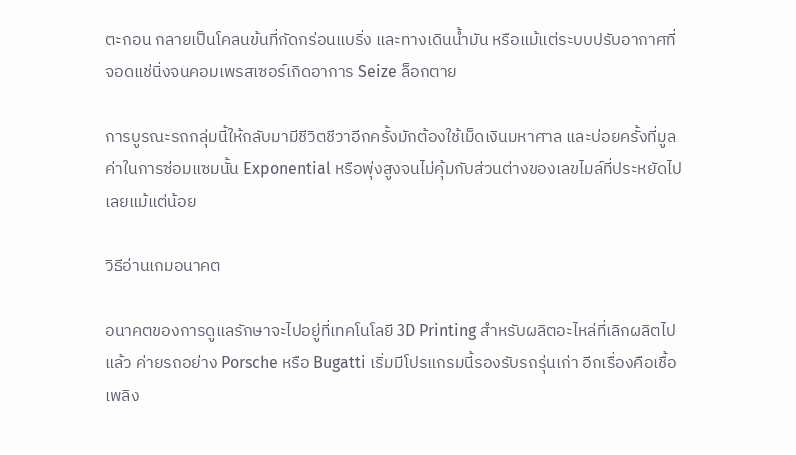ตะกอน กลายเป็นโคลนข้นที่กัดกร่อนแบริ่ง และทางเดินน้ำมัน หรือแม้แต่ระบบปรับอากาศที่จอดแช่นิ่งจนคอมเพรสเซอร์เกิดอาการ Seize ล็อกตาย

การบูรณะรถกลุ่มนี้ให้กลับมามีชีวิตชีวาอีกครั้งมักต้องใช้เม็ดเงินมหาศาล และบ่อยครั้งที่มูลค่าในการซ่อมแซมนั้น Exponential หรือพุ่งสูงจนไม่คุ้มกับส่วนต่างของเลขไมล์ที่ประหยัดไปเลยแม้แต่น้อย

วิธีอ่านเกมอนาคต

อนาคตของการดูแลรักษาจะไปอยู่ที่เทคโนโลยี 3D Printing สำหรับผลิตอะไหล่ที่เลิกผลิตไปแล้ว ค่ายรถอย่าง Porsche หรือ Bugatti เริ่มมีโปรแกรมนี้รองรับรถรุ่นเก่า อีกเรื่องคือเชื้อเพลิง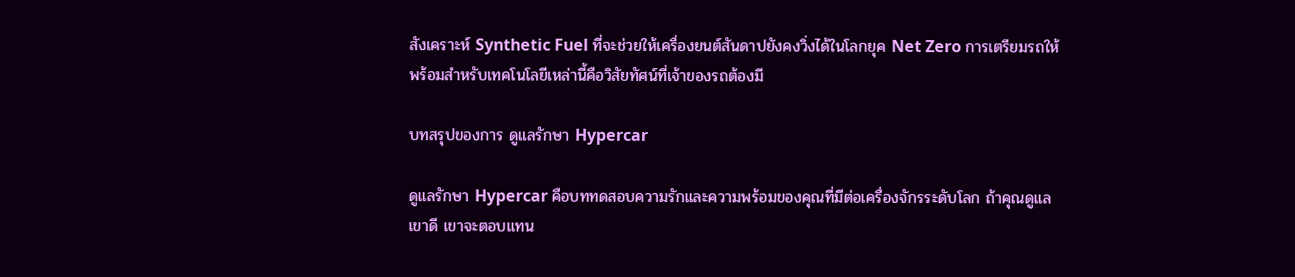สังเคราะห์ Synthetic Fuel ที่จะช่วยให้เครื่องยนต์สันดาปยังคงวิ่งได้ในโลกยุค Net Zero การเตรียมรถให้พร้อมสำหรับเทคโนโลยีเหล่านี้คือวิสัยทัศน์ที่เจ้าของรถต้องมี

บทสรุปของการ ดูแลรักษา Hypercar

ดูแลรักษา Hypercar คือบททดสอบความรักและความพร้อมของคุณที่มีต่อเครื่องจักรระดับโลก ถ้าคุณดูแลเขาดี เขาจะตอบแทน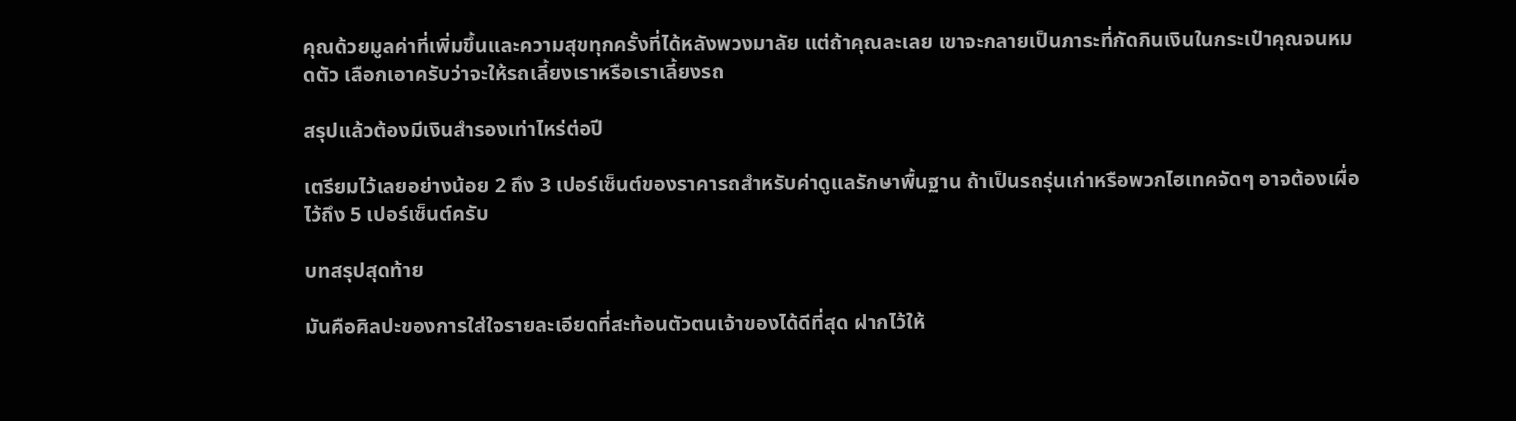คุณด้วยมูลค่าที่เพิ่มขึ้นและความสุขทุกครั้งที่ได้หลังพวงมาลัย แต่ถ้าคุณละเลย เขาจะกลายเป็นภาระที่กัดกินเงินในกระเป๋าคุณจนหมดตัว เลือกเอาครับว่าจะให้รถเลี้ยงเราหรือเราเลี้ยงรถ

สรุปแล้วต้องมีเงินสำรองเท่าไหร่ต่อปี

เตรียมไว้เลยอย่างน้อย 2 ถึง 3 เปอร์เซ็นต์ของราคารถสำหรับค่าดูแลรักษาพื้นฐาน ถ้าเป็นรถรุ่นเก่าหรือพวกไฮเทคจัดๆ อาจต้องเผื่อไว้ถึง 5 เปอร์เซ็นต์ครับ

บทสรุปสุดท้าย

มันคือศิลปะของการใส่ใจรายละเอียดที่สะท้อนตัวตนเจ้าของได้ดีที่สุด ฝากไว้ให้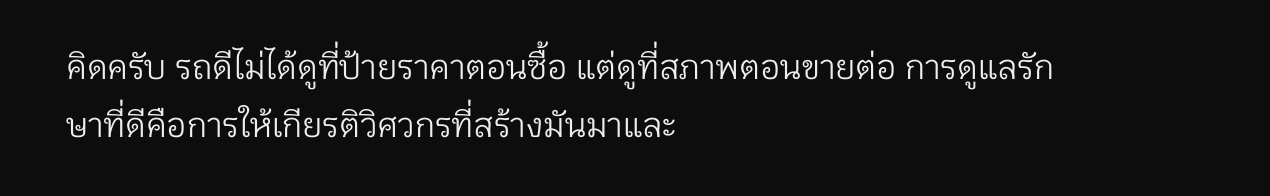คิดครับ รถดีไม่ได้ดูที่ป้ายราคาตอนซื้อ แต่ดูที่สภาพตอนขายต่อ การดูแลรักษาที่ดีคือการให้เกียรติวิศวกรที่สร้างมันมาและ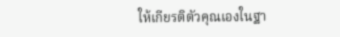ให้เกียรติตัวคุณเองในฐา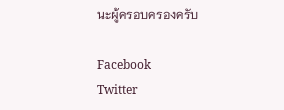นะผู้ครอบครองครับ

Facebook
Twitter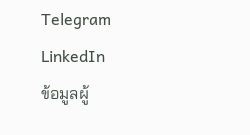Telegram
LinkedIn
ข้อมูลผู้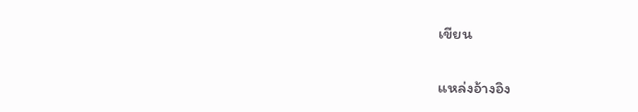เขียน

แหล่งอ้างอิง